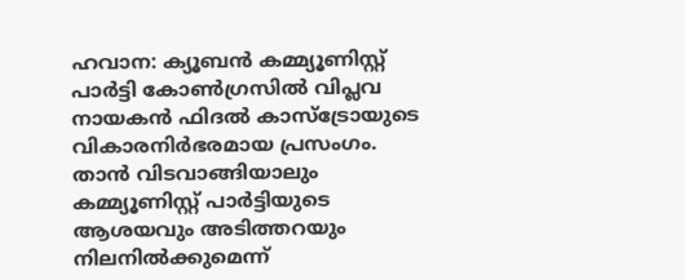ഹവാന: ക്യൂബന്‍ കമ്മ്യൂണിസ്റ്റ് പാര്‍ട്ടി കോണ്‍ഗ്രസില്‍ വിപ്ലവ നായകന്‍ ഫിദല്‍ കാസ്‌ട്രോയുടെ വികാരനിര്‍ഭരമായ പ്രസംഗം. താന്‍ വിടവാങ്ങിയാലും കമ്മ്യൂണിസ്റ്റ് പാര്‍ട്ടിയുടെ ആശയവും അടിത്തറയും നിലനില്‍ക്കുമെന്ന്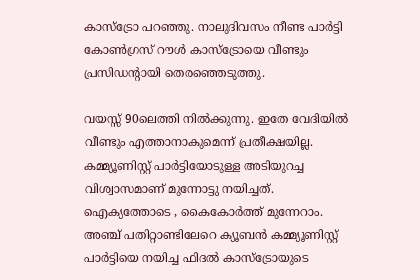കാസ്‌ട്രോ പറഞ്ഞു. നാലുദിവസം നീണ്ട പാര്‍ട്ടി കോണ്‍ഗ്രസ് റൗള്‍ കാസ്‌ട്രോയെ വീണ്ടും പ്രസിഡന്റായി തെരഞ്ഞെടുത്തു.

വയസ്സ് 90ലെത്തി നില്‍ക്കുന്നു. ഇതേ വേദിയില്‍ വീണ്ടും എത്താനാകുമെന്ന് പ്രതീക്ഷയില്ല. കമ്മ്യൂണിസ്റ്റ് പാര്‍ട്ടിയോടുള്ള അടിയുറച്ച വിശ്വാസമാണ് മുന്നോട്ടു നയിച്ചത്. ഐക്യത്തോടെ , കൈകോര്‍ത്ത് മുന്നേറാം. അഞ്ച് പതിറ്റാണ്ടിലേറെ ക്യൂബന്‍ കമ്മ്യൂണിസ്റ്റ് പാര്‍ട്ടിയെ നയിച്ച ഫിദല്‍ കാസ്‌ട്രോയുടെ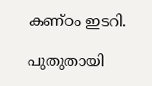കണ്ഠം ഇടറി.

പുതുതായി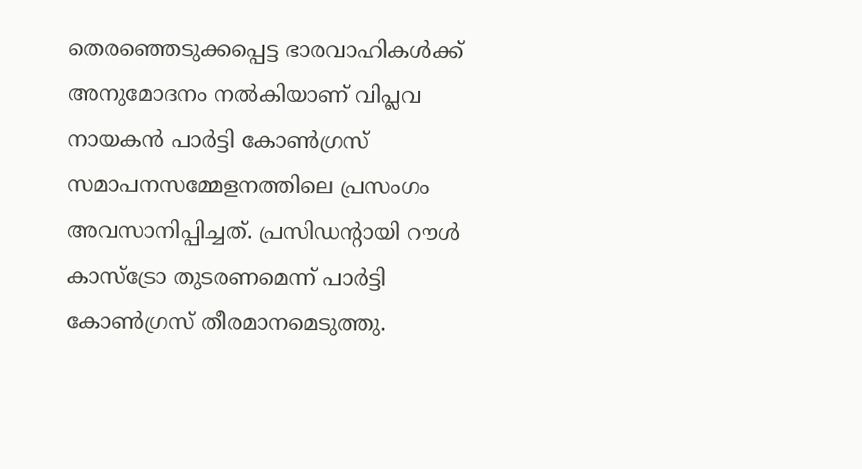തെരഞ്ഞെടുക്കപ്പെട്ട ഭാരവാഹികള്‍ക്ക് അനുമോദനം നല്‍കിയാണ് വിപ്ലവ നായകന്‍ പാര്‍ട്ടി കോണ്‍ഗ്രസ് സമാപനസമ്മേളനത്തിലെ പ്രസംഗം അവസാനിപ്പിച്ചത്. പ്രസിഡന്റായി റൗള്‍ കാസ്‌ട്രോ തുടരണമെന്ന് പാര്‍ട്ടി കോണ്‍ഗ്രസ് തീരമാനമെടുത്തു.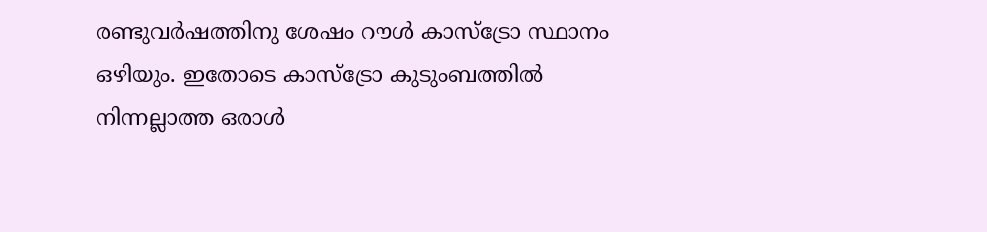രണ്ടുവര്‍ഷത്തിനു ശേഷം റൗള്‍ കാസ്‌ട്രോ സ്ഥാനം ഒഴിയും. ഇതോടെ കാസ്‌ട്രോ കുടുംബത്തില്‍ നിന്നല്ലാത്ത ഒരാള്‍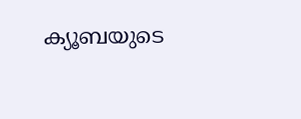ക്യൂബയുടെ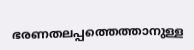ഭരണതലപ്പത്തെത്താനുള്ള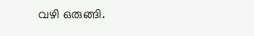വഴി ഒരുങ്ങി.